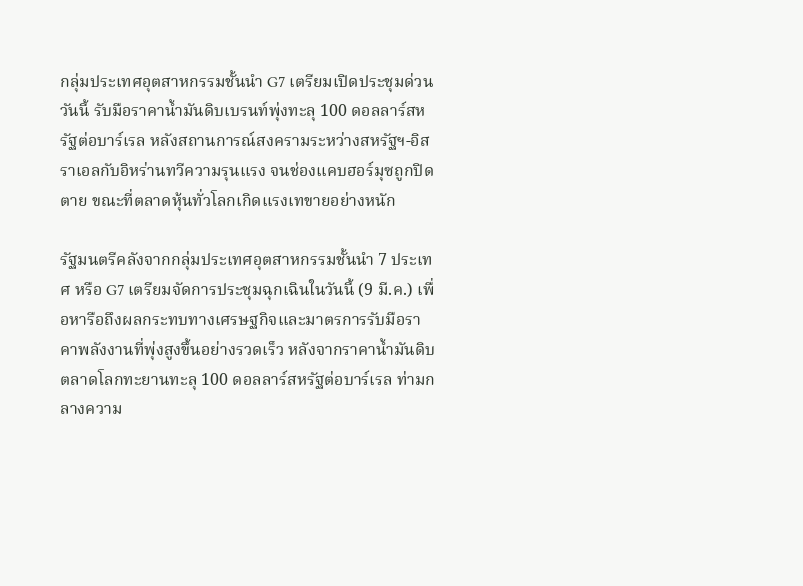กลุ่มประเทศอุตสาหกรรมชั้นนำ G7 เตรียมเปิดประชุมด่วนวันนี้ รับมือราคาน้ำมันดิบเบรนท์พุ่งทะลุ 100 ดอลลาร์สหรัฐต่อบาร์เรล หลังสถานการณ์สงครามระหว่างสหรัฐฯ-อิสราเอลกับอิหร่านทวีความรุนแรง จนช่องแคบฮอร์มุซถูกปิดตาย ขณะที่ตลาดหุ้นทั่วโลกเกิดแรงเทขายอย่างหนัก

รัฐมนตรีคลังจากกลุ่มประเทศอุตสาหกรรมชั้นนำ 7 ประเทศ หรือ G7 เตรียมจัดการประชุมฉุกเฉินในวันนี้ (9 มี.ค.) เพื่อหารือถึงผลกระทบทางเศรษฐกิจและมาตรการรับมือราคาพลังงานที่พุ่งสูงขึ้นอย่างรวดเร็ว หลังจากราคาน้ำมันดิบตลาดโลกทะยานทะลุ 100 ดอลลาร์สหรัฐต่อบาร์เรล ท่ามกลางความ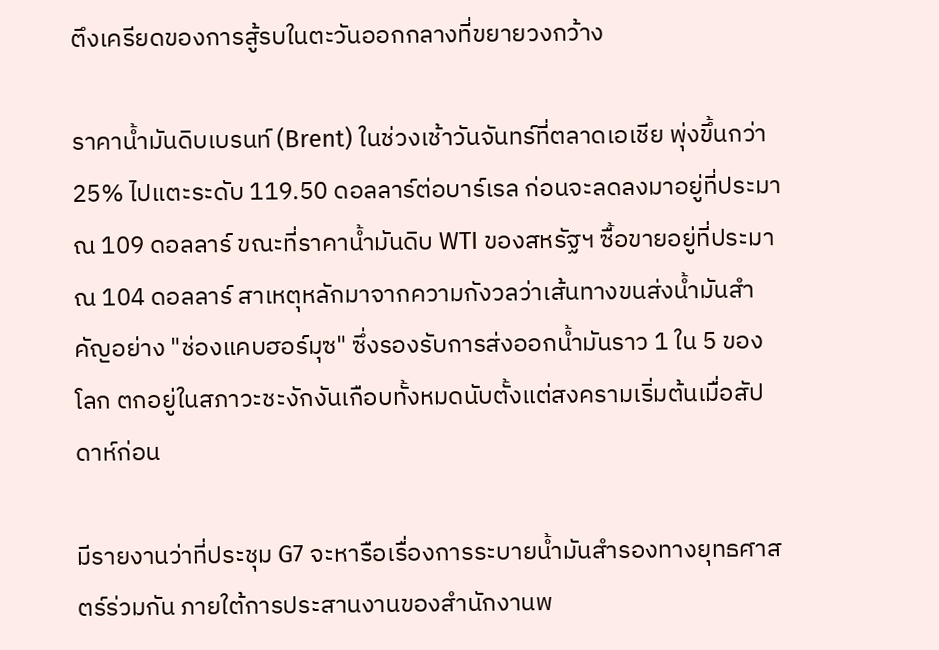ตึงเครียดของการสู้รบในตะวันออกกลางที่ขยายวงกว้าง

ราคาน้ำมันดิบเบรนท์ (Brent) ในช่วงเช้าวันจันทร์ที่ตลาดเอเชีย พุ่งขึ้นกว่า 25% ไปแตะระดับ 119.50 ดอลลาร์ต่อบาร์เรล ก่อนจะลดลงมาอยู่ที่ประมาณ 109 ดอลลาร์ ขณะที่ราคาน้ำมันดิบ WTI ของสหรัฐฯ ซื้อขายอยู่ที่ประมาณ 104 ดอลลาร์ สาเหตุหลักมาจากความกังวลว่าเส้นทางขนส่งน้ำมันสำคัญอย่าง "ช่องแคบฮอร์มุซ" ซึ่งรองรับการส่งออกน้ำมันราว 1 ใน 5 ของโลก ตกอยู่ในสภาวะชะงักงันเกือบทั้งหมดนับตั้งแต่สงครามเริ่มต้นเมื่อสัปดาห์ก่อน

มีรายงานว่าที่ประชุม G7 จะหารือเรื่องการระบายน้ำมันสำรองทางยุทธศาสตร์ร่วมกัน ภายใต้การประสานงานของสำนักงานพ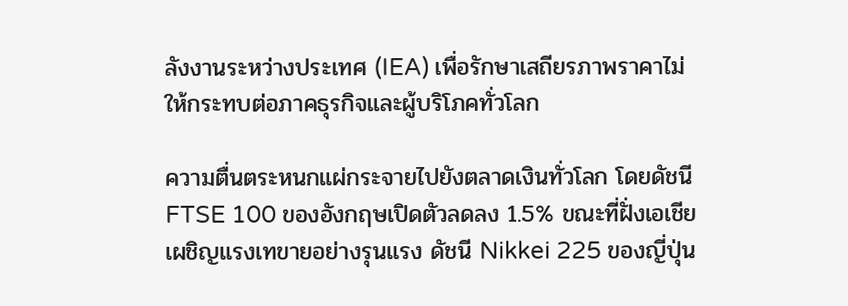ลังงานระหว่างประเทศ (IEA) เพื่อรักษาเสถียรภาพราคาไม่ให้กระทบต่อภาคธุรกิจและผู้บริโภคทั่วโลก

ความตื่นตระหนกแผ่กระจายไปยังตลาดเงินทั่วโลก โดยดัชนี FTSE 100 ของอังกฤษเปิดตัวลดลง 1.5% ขณะที่ฝั่งเอเชียเผชิญแรงเทขายอย่างรุนแรง ดัชนี Nikkei 225 ของญี่ปุ่น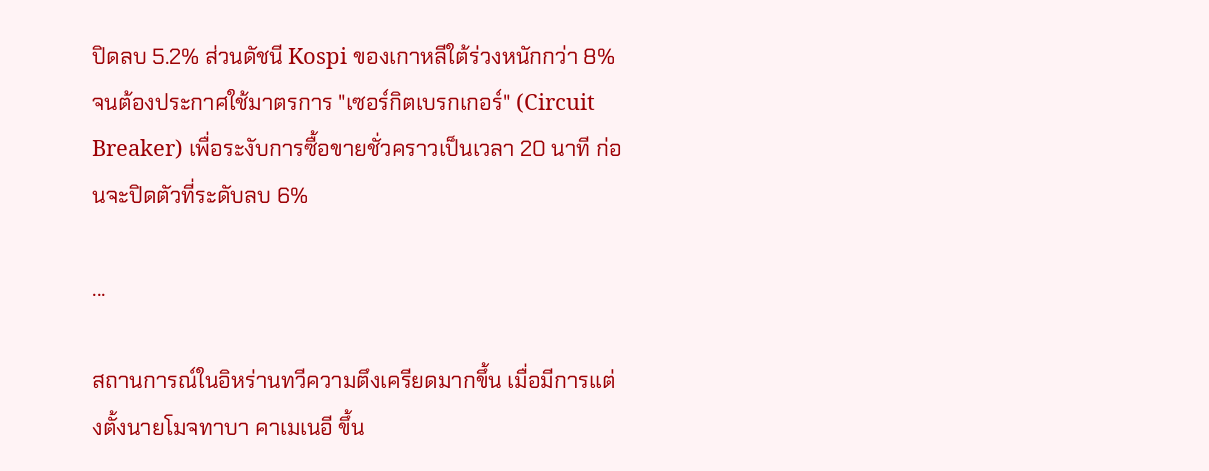ปิดลบ 5.2% ส่วนดัชนี Kospi ของเกาหลีใต้ร่วงหนักกว่า 8% จนต้องประกาศใช้มาตรการ "เซอร์กิตเบรกเกอร์" (Circuit Breaker) เพื่อระงับการซื้อขายชั่วคราวเป็นเวลา 20 นาที ก่อนจะปิดตัวที่ระดับลบ 6%

...

สถานการณ์ในอิหร่านทวีความตึงเครียดมากขึ้น เมื่อมีการแต่งตั้งนายโมจทาบา คาเมเนอี ขึ้น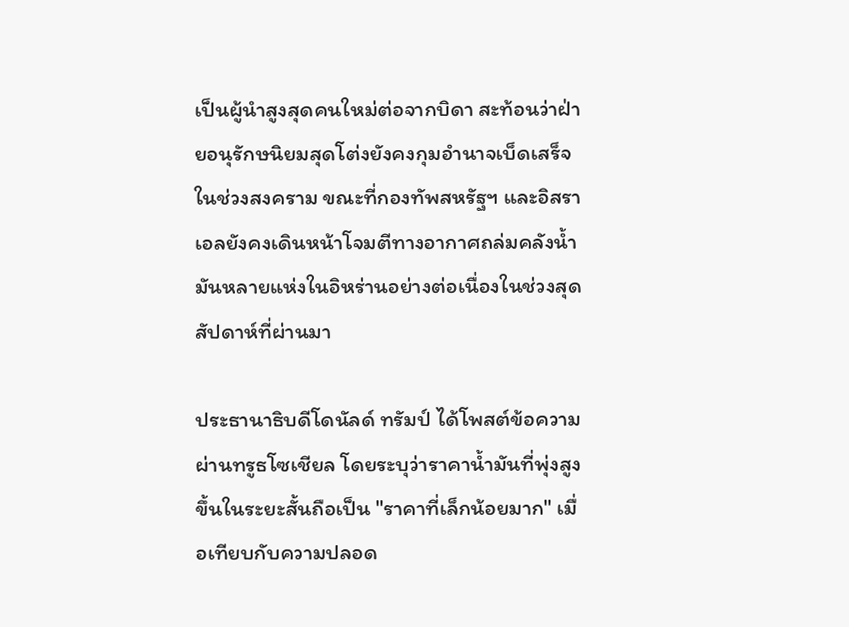เป็นผู้นำสูงสุดคนใหม่ต่อจากบิดา สะท้อนว่าฝ่ายอนุรักษนิยมสุดโต่งยังคงกุมอำนาจเบ็ดเสร็จในช่วงสงคราม ขณะที่กองทัพสหรัฐฯ และอิสราเอลยังคงเดินหน้าโจมตีทางอากาศถล่มคลังน้ำมันหลายแห่งในอิหร่านอย่างต่อเนื่องในช่วงสุดสัปดาห์ที่ผ่านมา

ประธานาธิบดีโดนัลด์ ทรัมป์ ได้โพสต์ข้อความผ่านทรูธโซเชียล โดยระบุว่าราคาน้ำมันที่พุ่งสูงขึ้นในระยะสั้นถือเป็น "ราคาที่เล็กน้อยมาก" เมื่อเทียบกับความปลอด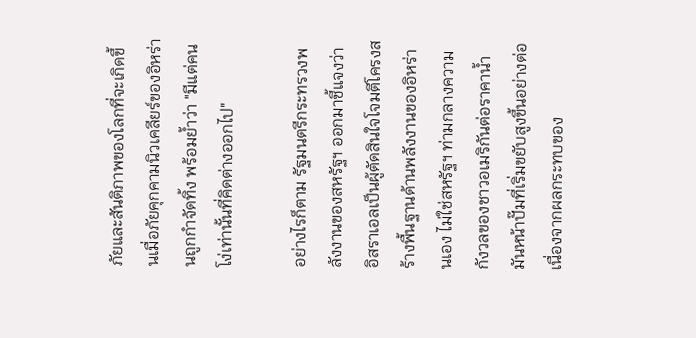ภัยและสันติภาพของโลกที่จะเกิดขึ้นเมื่อภัยคุกคามนิวเคลียร์ของอิหร่านถูกกำจัดทิ้ง พร้อมย้ำว่า "มีแต่คนโง่เท่านั้นที่คิดต่างออกไป"

อย่างไรก็ตาม รัฐมนตรีกระทรวงพลังงานของสหรัฐฯ ออกมาชี้แจงว่า อิสราเอลเป็นผู้ตัดสินใจโจมตีโครงสร้างพื้นฐานด้านพลังงานของอิหร่านเอง ไม่ใช่สหรัฐฯ ท่ามกลางความกังวลของชาวอเมริกันต่อราคาน้ำมันหน้าปั๊มที่เริ่มขยับสูงขึ้นอย่างต่อเนื่องจากผลกระทบของ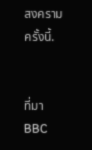สงครามครั้งนี้.


ที่มา BBC